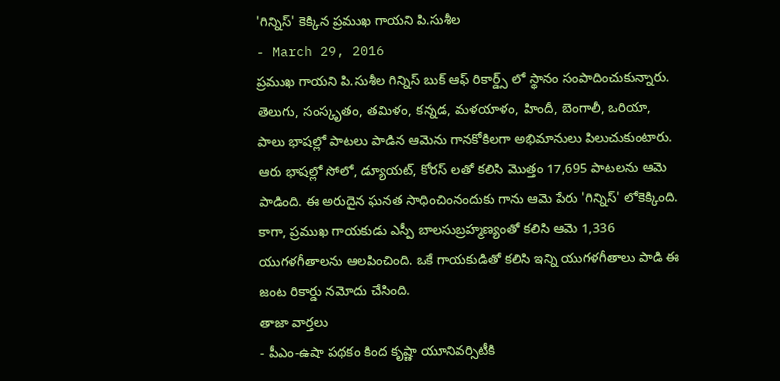'గిన్నిస్' కెక్కిన ప్రముఖ గాయని పి.సుశీల
- March 29, 2016
ప్రముఖ గాయని పి.సుశీల గిన్నిస్ బుక్ ఆఫ్ రికార్డ్స్ లో స్థానం సంపాదించుకున్నారు. తెలుగు, సంస్కృతం, తమిళం, కన్నడ, మళయాళం, హిందీ, బెంగాలీ, ఒరియా, పాలు భాషల్లో పాటలు పాడిన ఆమెను గానకోకిలగా అభిమానులు పిలుచుకుంటారు. ఆరు భాషల్లో సోలో, డ్యూయట్, కోరస్ లతో కలిసి మొత్తం 17,695 పాటలను ఆమె పాడింది. ఈ అరుదైన ఘనత సాధించింనందుకు గాను ఆమె పేరు 'గిన్నిస్' లోకెక్కింది. కాగా, ప్రముఖ గాయకుడు ఎస్పీ బాలసుబ్రహ్మణ్యంతో కలిసి ఆమె 1,336 యుగళగీతాలను ఆలపించింది. ఒకే గాయకుడితో కలిసి ఇన్ని యుగళగీతాలు పాడి ఈ జంట రికార్డు నమోదు చేసింది.
తాజా వార్తలు
- పీఎం-ఉషా పథకం కింద కృష్ణా యూనివర్సిటీకి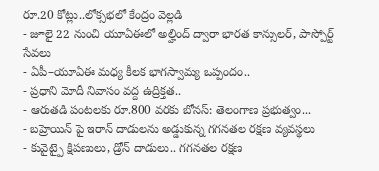రూ.20 కోట్లు..లోక్సభలో కేంద్రం వెల్లడి
- జూలై 22 నుంచి యూఏఈలో అల్హింద్ ద్వారా భారత కాన్సులర్, పాస్పోర్ట్ సేవలు
- ఏపీ–యూఏఈ మధ్య కీలక భాగస్వామ్య ఒప్పందం..
- ప్రధాని మోదీ నివాసం వద్ద ఉద్రిక్తత..
- ఆరుతడి పంటలకు రూ.800 వరకు బోనస్: తెలంగాణ ప్రభుత్వం...
- బహ్రెయిన్ పై ఇరాన్ దాడులను అడ్డుకున్న గగనతల రక్షణ వ్యవస్థలు
- కువైట్పై క్షిపణులు, డ్రోన్ దాడులు.. గగనతల రక్షణ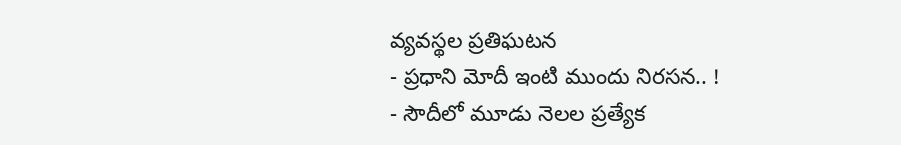వ్యవస్థల ప్రతిఘటన
- ప్రధాని మోదీ ఇంటి ముందు నిరసన.. !
- సౌదీలో మూడు నెలల ప్రత్యేక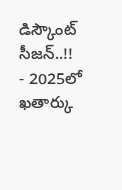డిస్కౌంట్ సీజన్..!!
- 2025లో ఖతార్కు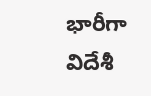భారీగా విదేశీ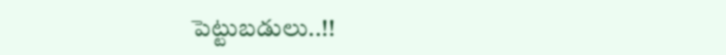పెట్టుబడులు..!!